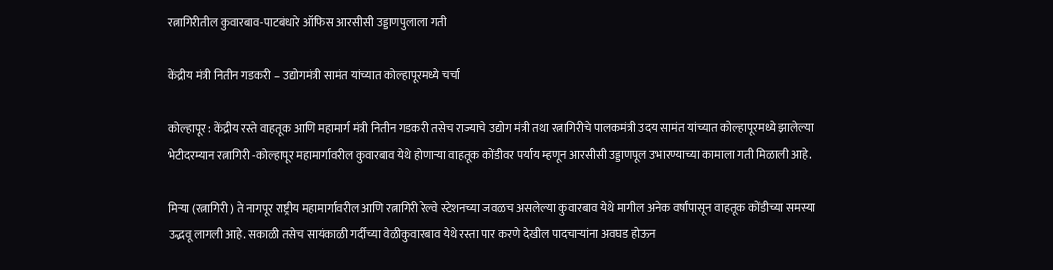रत्नागिरीतील कुवारबाव-पाटबंधारे ऑफिस आरसीसी उड्डाणपुलाला गती

केंद्रीय मंत्री नितीन गडकरी – उद्योगमंत्री सामंत यांच्यात कोल्हापूरमध्ये चर्चा

कोल्हापूर : केंद्रीय रस्ते वाहतूक आणि महामार्ग मंत्री नितीन गडकरी तसेच राज्याचे उद्योग मंत्री तथा रत्नागिरीचे पालकमंत्री उदय सामंत यांच्यात कोल्हापूरमध्ये झालेल्या भेटीदरम्यान रत्नागिरी -कोल्हापूर महामार्गावरील कुवारबाव येथे होणाऱ्या वाहतूक कोंडीवर पर्याय म्हणून आरसीसी उड्डाणपूल उभारण्याच्या कामाला गती मिळाली आहे.

मिऱ्या (रत्नागिरी ) ते नागपूर राष्ट्रीय महामार्गावरील आणि रत्नागिरी रेल्वे स्टेशनच्या जवळच असलेल्या कुवारबाव येथे मागील अनेक वर्षांपासून वाहतूक कोंडीच्या समस्या उद्भवू लागली आहे. सकाळी तसेच सायंकाळी गर्दीच्या वेळीकुवारबाव येथे रस्ता पार करणे देखील पादचाऱ्यांना अवघड होऊन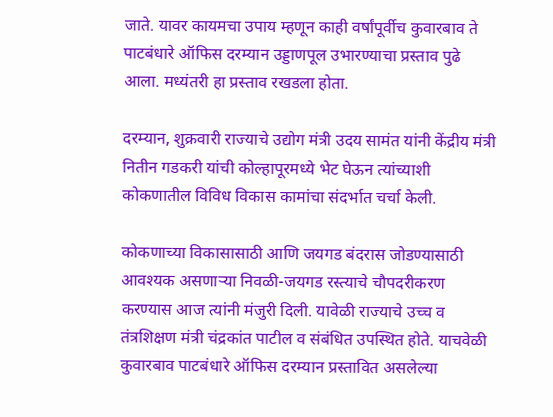जाते. यावर कायमचा उपाय म्हणून काही वर्षांपूर्वीच कुवारबाव ते पाटबंधारे ऑफिस दरम्यान उड्डाणपूल उभारण्याचा प्रस्ताव पुढे आला. मध्यंतरी हा प्रस्ताव रखडला होता.

दरम्यान, शुक्रवारी राज्याचे उद्योग मंत्री उदय सामंत यांनी केंद्रीय मंत्री नितीन गडकरी यांची कोल्हापूरमध्ये भेट घेऊन त्यांच्याशी कोकणातील विविध विकास कामांचा संदर्भात चर्चा केली.

कोकणाच्या विकासासाठी आणि जयगड बंदरास जोडण्यासाठी आवश्यक असणाऱ्या निवळी-जयगड रस्त्याचे चौपदरीकरण करण्यास आज त्यांनी मंजुरी दिली. यावेळी राज्याचे उच्च व तंत्रशिक्षण मंत्री चंद्रकांत पाटील व संबंधित उपस्थित होते. याचवेळी कुवारबाव पाटबंधारे ऑफिस दरम्यान प्रस्तावित असलेल्या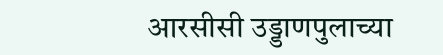आरसीसी उड्डाणपुलाच्या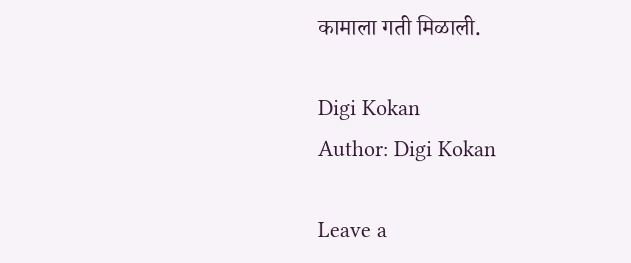कामाला गती मिळाली.

Digi Kokan
Author: Digi Kokan

Leave a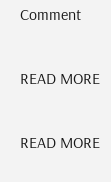Comment

READ MORE

READ MORE